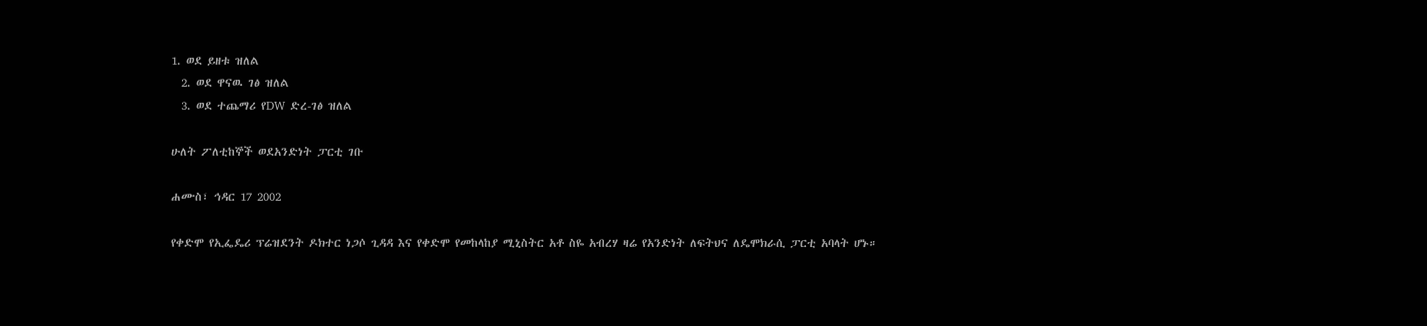1. ወደ ይዘቱ ዝለል
  2. ወደ ዋናዉ ገፅ ዝለል
  3. ወደ ተጨማሪ የDW ድረ-ገፅ ዝለል

ሁለት ፖለቲከኞች ወደአንድነት ፓርቲ ገቡ

ሐሙስ፣ ኅዳር 17 2002

የቀድሞ የኢፌዴሪ ፕሬዝደንት ዶክተር ነጋሶ ጊዳዳ እና የቀድሞ የመከላከያ ሚኒስትር አቶ ስዬ አብረሃ ዛሬ የአንድነት ለፍትህና ለዴሞክራሲ ፓርቲ አባላት ሆኑ።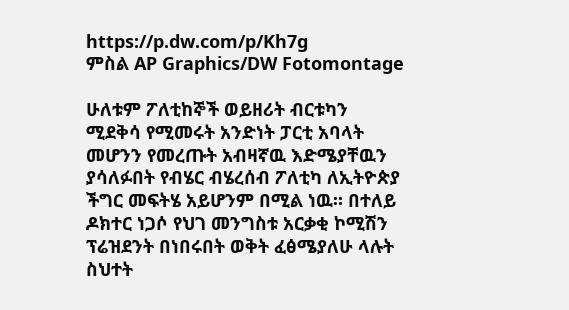https://p.dw.com/p/Kh7g
ምስል AP Graphics/DW Fotomontage

ሁለቱም ፖለቲከኞች ወይዘሪት ብርቱካን ሚደቅሳ የሚመሩት አንድነት ፓርቲ አባላት መሆንን የመረጡት አብዛኛዉ እድሜያቸዉን ያሳለፉበት የብሄር ብሄረሰብ ፖለቲካ ለኢትዮጵያ ችግር መፍትሄ አይሆንም በሚል ነዉ። በተለይ ዶክተር ነጋሶ የህገ መንግስቱ አርቃቂ ኮሚሽን ፕሬዝደንት በነበሩበት ወቅት ፈፅሜያለሁ ላሉት ስህተት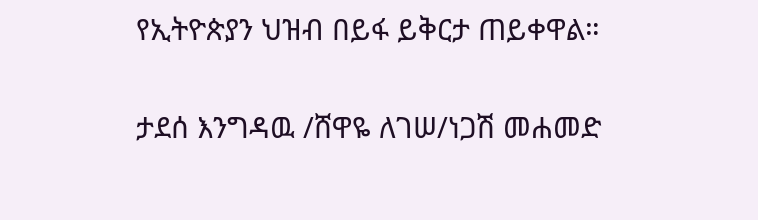የኢትዮጵያን ህዝብ በይፋ ይቅርታ ጠይቀዋል።

ታደሰ እንግዳዉ /ሸዋዬ ለገሠ/ነጋሽ መሐመድ